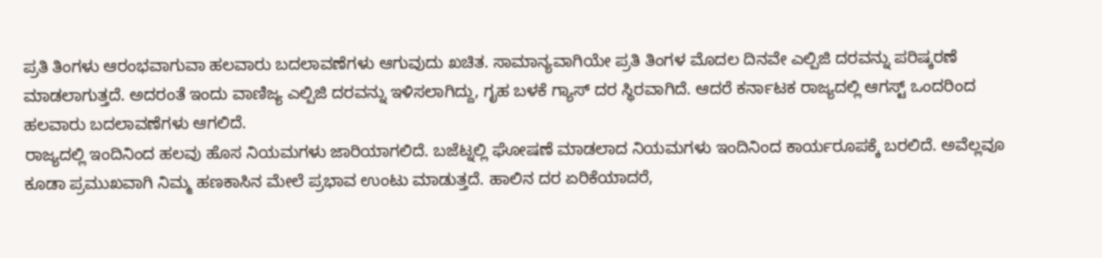ಪ್ರತಿ ತಿಂಗಳು ಆರಂಭವಾಗುವಾ ಹಲವಾರು ಬದಲಾವಣೆಗಳು ಆಗುವುದು ಖಚಿತ. ಸಾಮಾನ್ಯವಾಗಿಯೇ ಪ್ರತಿ ತಿಂಗಳ ಮೊದಲ ದಿನವೇ ಎಲ್ಪಿಜಿ ದರವನ್ನು ಪರಿಷ್ಕರಣೆ ಮಾಡಲಾಗುತ್ತದೆ. ಅದರಂತೆ ಇಂದು ವಾಣಿಜ್ಯ ಎಲ್ಪಿಜಿ ದರವನ್ನು ಇಳಿಸಲಾಗಿದ್ದು, ಗೃಹ ಬಳಕೆ ಗ್ಯಾಸ್ ದರ ಸ್ಥಿರವಾಗಿದೆ. ಆದರೆ ಕರ್ನಾಟಕ ರಾಜ್ಯದಲ್ಲಿ ಆಗಸ್ಟ್ ಒಂದರಿಂದ ಹಲವಾರು ಬದಲಾವಣೆಗಳು ಆಗಲಿದೆ.
ರಾಜ್ಯದಲ್ಲಿ ಇಂದಿನಿಂದ ಹಲವು ಹೊಸ ನಿಯಮಗಳು ಜಾರಿಯಾಗಲಿದೆ. ಬಜೆಟ್ನಲ್ಲಿ ಘೋಷಣೆ ಮಾಡಲಾದ ನಿಯಮಗಳು ಇಂದಿನಿಂದ ಕಾರ್ಯರೂಪಕ್ಕೆ ಬರಲಿದೆ. ಅವೆಲ್ಲವೂ ಕೂಡಾ ಪ್ರಮುಖವಾಗಿ ನಿಮ್ಮ ಹಣಕಾಸಿನ ಮೇಲೆ ಪ್ರಭಾವ ಉಂಟು ಮಾಡುತ್ತದೆ. ಹಾಲಿನ ದರ ಏರಿಕೆಯಾದರೆ,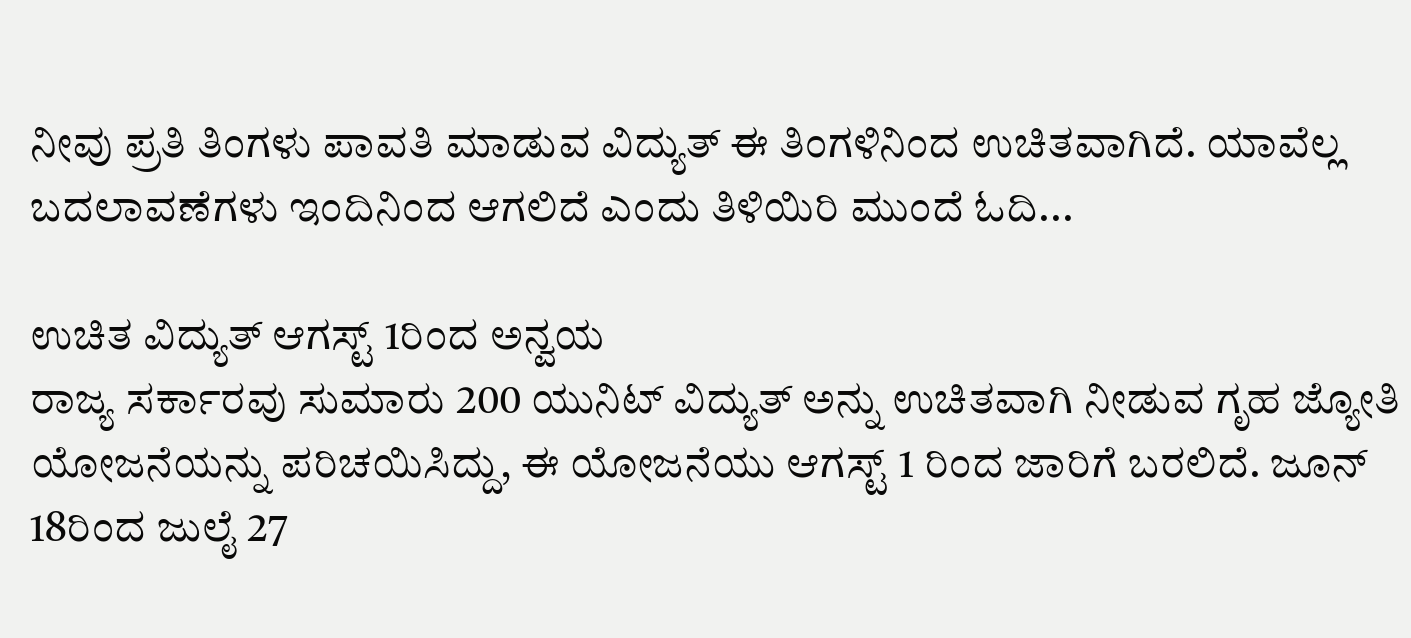ನೀವು ಪ್ರತಿ ತಿಂಗಳು ಪಾವತಿ ಮಾಡುವ ವಿದ್ಯುತ್ ಈ ತಿಂಗಳಿನಿಂದ ಉಚಿತವಾಗಿದೆ. ಯಾವೆಲ್ಲ ಬದಲಾವಣೆಗಳು ಇಂದಿನಿಂದ ಆಗಲಿದೆ ಎಂದು ತಿಳಿಯಿರಿ ಮುಂದೆ ಓದಿ...

ಉಚಿತ ವಿದ್ಯುತ್ ಆಗಸ್ಟ್ 1ರಿಂದ ಅನ್ವಯ
ರಾಜ್ಯ ಸರ್ಕಾರವು ಸುಮಾರು 200 ಯುನಿಟ್ ವಿದ್ಯುತ್ ಅನ್ನು ಉಚಿತವಾಗಿ ನೀಡುವ ಗೃಹ ಜ್ಯೋತಿ ಯೋಜನೆಯನ್ನು ಪರಿಚಯಿಸಿದ್ದು, ಈ ಯೋಜನೆಯು ಆಗಸ್ಟ್ 1 ರಿಂದ ಜಾರಿಗೆ ಬರಲಿದೆ. ಜೂನ್ 18ರಿಂದ ಜುಲೈ 27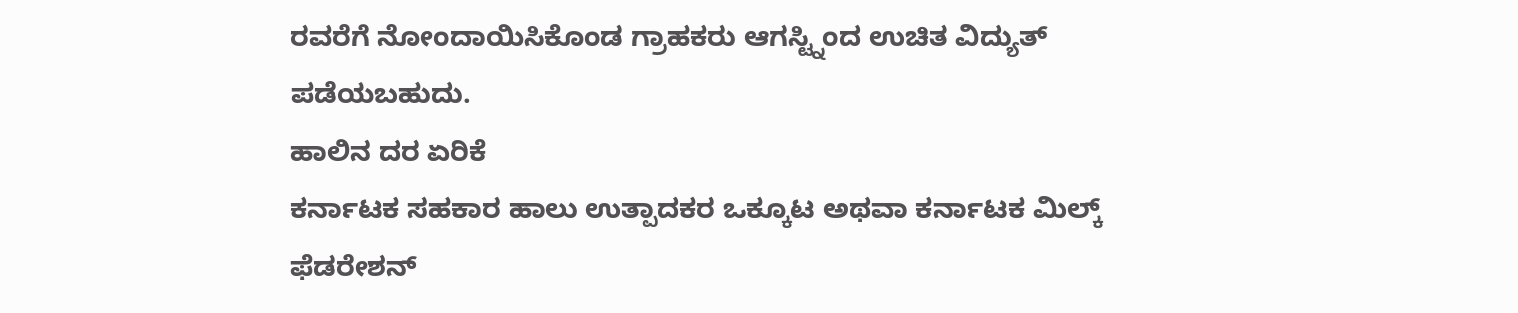ರವರೆಗೆ ನೋಂದಾಯಿಸಿಕೊಂಡ ಗ್ರಾಹಕರು ಆಗಸ್ಟ್ನಿಂದ ಉಚಿತ ವಿದ್ಯುತ್ ಪಡೆಯಬಹುದು.
ಹಾಲಿನ ದರ ಏರಿಕೆ
ಕರ್ನಾಟಕ ಸಹಕಾರ ಹಾಲು ಉತ್ಪಾದಕರ ಒಕ್ಕೂಟ ಅಥವಾ ಕರ್ನಾಟಕ ಮಿಲ್ಕ್ ಫೆಡರೇಶನ್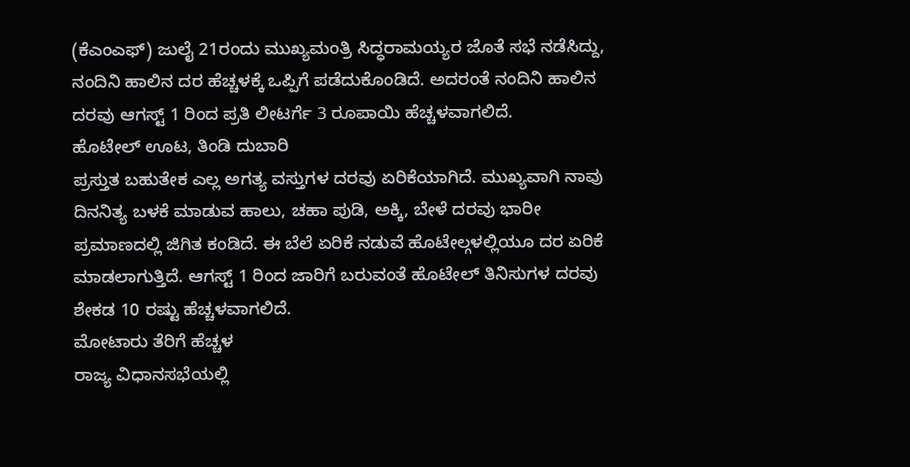(ಕೆಎಂಎಫ್) ಜುಲೈ 21ರಂದು ಮುಖ್ಯಮಂತ್ರಿ ಸಿದ್ಧರಾಮಯ್ಯರ ಜೊತೆ ಸಭೆ ನಡೆಸಿದ್ದು, ನಂದಿನಿ ಹಾಲಿನ ದರ ಹೆಚ್ಚಳಕ್ಕೆ ಒಪ್ಪಿಗೆ ಪಡೆದುಕೊಂಡಿದೆ. ಅದರಂತೆ ನಂದಿನಿ ಹಾಲಿನ ದರವು ಆಗಸ್ಟ್ 1 ರಿಂದ ಪ್ರತಿ ಲೀಟರ್ಗೆ 3 ರೂಪಾಯಿ ಹೆಚ್ಚಳವಾಗಲಿದೆ.
ಹೊಟೇಲ್ ಊಟ, ತಿಂಡಿ ದುಬಾರಿ
ಪ್ರಸ್ತುತ ಬಹುತೇಕ ಎಲ್ಲ ಅಗತ್ಯ ವಸ್ತುಗಳ ದರವು ಏರಿಕೆಯಾಗಿದೆ. ಮುಖ್ಯವಾಗಿ ನಾವು ದಿನನಿತ್ಯ ಬಳಕೆ ಮಾಡುವ ಹಾಲು, ಚಹಾ ಪುಡಿ, ಅಕ್ಕಿ, ಬೇಳೆ ದರವು ಭಾರೀ ಪ್ರಮಾಣದಲ್ಲಿ ಜಿಗಿತ ಕಂಡಿದೆ. ಈ ಬೆಲೆ ಏರಿಕೆ ನಡುವೆ ಹೊಟೇಲ್ಗಳಲ್ಲಿಯೂ ದರ ಏರಿಕೆ ಮಾಡಲಾಗುತ್ತಿದೆ. ಆಗಸ್ಟ್ 1 ರಿಂದ ಜಾರಿಗೆ ಬರುವಂತೆ ಹೊಟೇಲ್ ತಿನಿಸುಗಳ ದರವು ಶೇಕಡ 10 ರಷ್ಟು ಹೆಚ್ಚಳವಾಗಲಿದೆ.
ಮೋಟಾರು ತೆರಿಗೆ ಹೆಚ್ಚಳ
ರಾಜ್ಯ ವಿಧಾನಸಭೆಯಲ್ಲಿ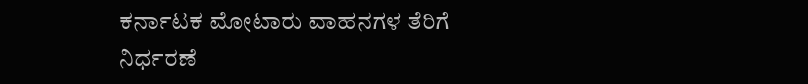ಕರ್ನಾಟಕ ಮೋಟಾರು ವಾಹನಗಳ ತೆರಿಗೆ ನಿರ್ಧರಣೆ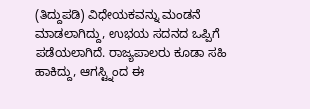(ತಿದ್ದುಪಡಿ) ವಿಧೇಯಕವನ್ನು ಮಂಡನೆ ಮಾಡಲಾಗಿದ್ದು, ಉಭಯ ಸದನದ ಒಪ್ಪಿಗೆ ಪಡೆಯಲಾಗಿದೆ. ರಾಜ್ಯಪಾಲರು ಕೂಡಾ ಸಹಿ ಹಾಕಿದ್ದು, ಆಗಸ್ಟ್ನಿಂದ ಈ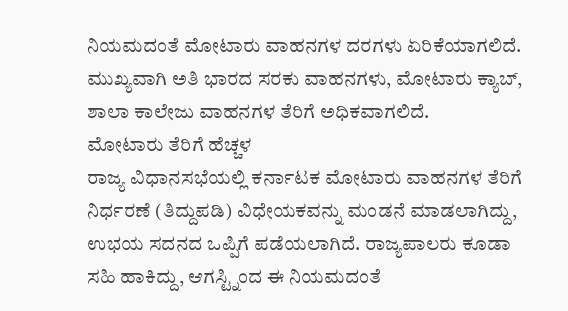ನಿಯಮದಂತೆ ಮೋಟಾರು ವಾಹನಗಳ ದರಗಳು ಏರಿಕೆಯಾಗಲಿದೆ. ಮುಖ್ಯವಾಗಿ ಅತಿ ಭಾರದ ಸರಕು ವಾಹನಗಳು, ಮೋಟಾರು ಕ್ಯಾಬ್, ಶಾಲಾ ಕಾಲೇಜು ವಾಹನಗಳ ತೆರಿಗೆ ಅಧಿಕವಾಗಲಿದೆ.
ಮೋಟಾರು ತೆರಿಗೆ ಹೆಚ್ಚಳ
ರಾಜ್ಯ ವಿಧಾನಸಭೆಯಲ್ಲಿ ಕರ್ನಾಟಕ ಮೋಟಾರು ವಾಹನಗಳ ತೆರಿಗೆ ನಿರ್ಧರಣೆ (ತಿದ್ದುಪಡಿ) ವಿಧೇಯಕವನ್ನು ಮಂಡನೆ ಮಾಡಲಾಗಿದ್ದು, ಉಭಯ ಸದನದ ಒಪ್ಪಿಗೆ ಪಡೆಯಲಾಗಿದೆ. ರಾಜ್ಯಪಾಲರು ಕೂಡಾ ಸಹಿ ಹಾಕಿದ್ದು, ಆಗಸ್ಟ್ನಿಂದ ಈ ನಿಯಮದಂತೆ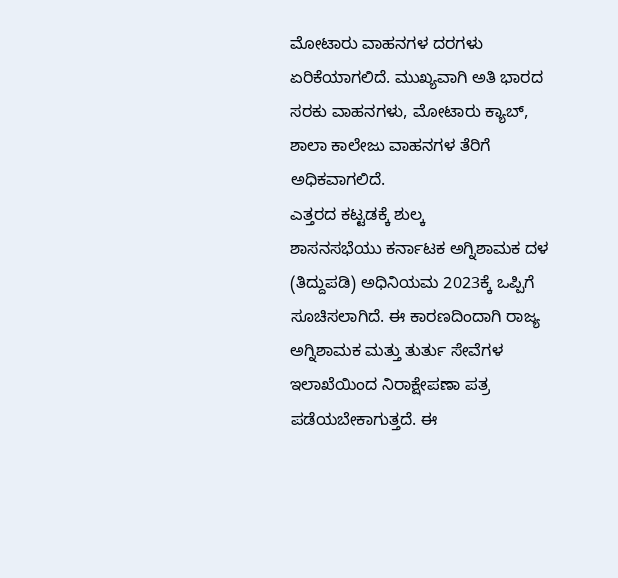ಮೋಟಾರು ವಾಹನಗಳ ದರಗಳು ಏರಿಕೆಯಾಗಲಿದೆ. ಮುಖ್ಯವಾಗಿ ಅತಿ ಭಾರದ ಸರಕು ವಾಹನಗಳು, ಮೋಟಾರು ಕ್ಯಾಬ್, ಶಾಲಾ ಕಾಲೇಜು ವಾಹನಗಳ ತೆರಿಗೆ ಅಧಿಕವಾಗಲಿದೆ.
ಎತ್ತರದ ಕಟ್ಟಡಕ್ಕೆ ಶುಲ್ಕ
ಶಾಸನಸಭೆಯು ಕರ್ನಾಟಕ ಅಗ್ನಿಶಾಮಕ ದಳ (ತಿದ್ದುಪಡಿ) ಅಧಿನಿಯಮ 2023ಕ್ಕೆ ಒಪ್ಪಿಗೆ ಸೂಚಿಸಲಾಗಿದೆ. ಈ ಕಾರಣದಿಂದಾಗಿ ರಾಜ್ಯ ಅಗ್ನಿಶಾಮಕ ಮತ್ತು ತುರ್ತು ಸೇವೆಗಳ ಇಲಾಖೆಯಿಂದ ನಿರಾಕ್ಷೇಪಣಾ ಪತ್ರ ಪಡೆಯಬೇಕಾಗುತ್ತದೆ. ಈ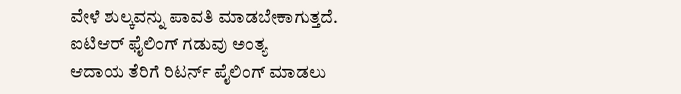ವೇಳೆ ಶುಲ್ಕವನ್ನು ಪಾವತಿ ಮಾಡಬೇಕಾಗುತ್ತದೆ.
ಐಟಿಆರ್ ಫೈಲಿಂಗ್ ಗಡುವು ಅಂತ್ಯ
ಆದಾಯ ತೆರಿಗೆ ರಿಟರ್ನ್ ಪೈಲಿಂಗ್ ಮಾಡಲು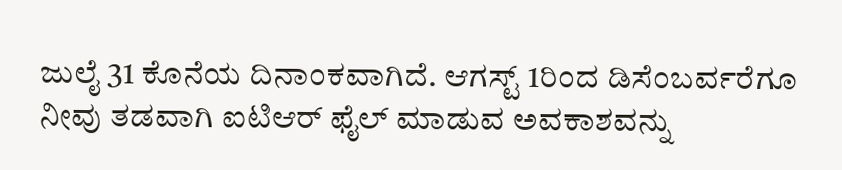ಜುಲೈ 31 ಕೊನೆಯ ದಿನಾಂಕವಾಗಿದೆ. ಆಗಸ್ಟ್ 1ರಿಂದ ಡಿಸೆಂಬರ್ವರೆಗೂ ನೀವು ತಡವಾಗಿ ಐಟಿಆರ್ ಫೈಲ್ ಮಾಡುವ ಅವಕಾಶವನ್ನು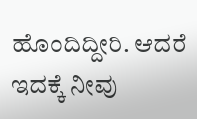ಹೊಂದಿದ್ದೀರಿ. ಆದರೆ ಇದಕ್ಕೆ ನೀವು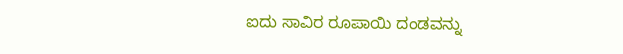ಐದು ಸಾವಿರ ರೂಪಾಯಿ ದಂಡವನ್ನು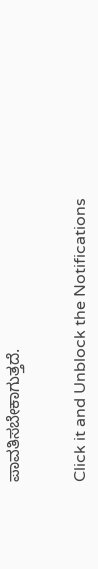ಪಾವತಿಸಬೇಕಾಗುತ್ತದೆ.


Click it and Unblock the Notifications